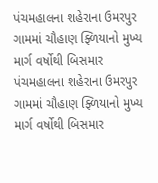પંચમહાલના શહેરાના ઉમરપુર ગામમાં ચૌહાણ ફ્ળિયાનો મુખ્ય માર્ગ વર્ષોથી બિસમાર
પંચમહાલના શહેરાના ઉમરપુર ગામમાં ચૌહાણ ફ્ળિયાનો મુખ્ય માર્ગ વર્ષોથી બિસમાર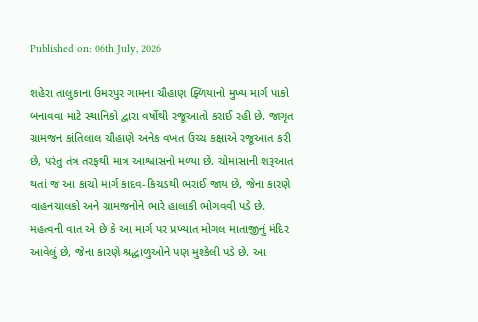Published on: 06th July, 2026

શહેરા તાલુકાના ઉમરપુર ગામના ચૌહાણ ફ્ળિયાનો મુખ્ય માર્ગ પાકો બનાવવા માટે સ્થાનિકો દ્વારા વર્ષોથી રજૂઆતો કરાઈ રહી છે. જાગૃત ગ્રામજન કાંતિલાલ ચૌહાણે અનેક વખત ઉચ્ચ કક્ષાએ રજૂઆત કરી છે, પરંતુ તંત્ર તરફથી માત્ર આશ્વાસનો મળ્યા છે. ચોમાસાની શરૂઆત થતાં જ આ કાચો માર્ગ કાદવ-કિચડથી ભરાઈ જાય છે, જેના કારણે વાહનચાલકો અને ગ્રામજનોને ભારે હાલાકી ભોગવવી પડે છે. મહત્વની વાત એ છે કે આ માર્ગ પર પ્રખ્યાત મોગલ માતાજીનું મંદિર આવેલું છે, જેના કારણે શ્રદ્ધાળુઓને પણ મુશ્કેલી પડે છે. આ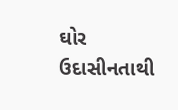ઘોર ઉદાસીનતાથી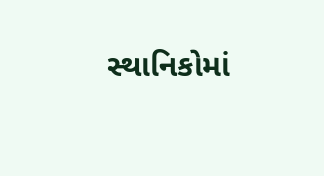સ્થાનિકોમાં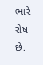ભારે રોષ છે.